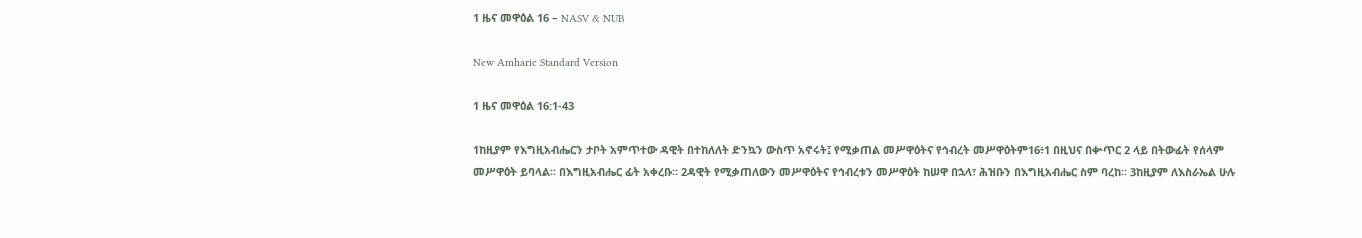1 ዜና መዋዕል 16 – NASV & NUB

New Amharic Standard Version

1 ዜና መዋዕል 16:1-43

1ከዚያም የእግዚአብሔርን ታቦት አምጥተው ዳዊት በተከለለት ድንኳን ውስጥ አኖሩት፤ የሚቃጠል መሥዋዕትና የኅብረት መሥዋዕትም16፥1 በዚህና በቍጥር 2 ላይ በትውፊት የሰላም መሥዋዕት ይባላል። በእግዚአብሔር ፊት አቀረቡ። 2ዳዊት የሚቃጠለውን መሥዋዕትና የኅብረቱን መሥዋዕት ከሠዋ በኋላ፣ ሕዝቡን በእግዚአብሔር ስም ባረከ። 3ከዚያም ለእስራኤል ሁሉ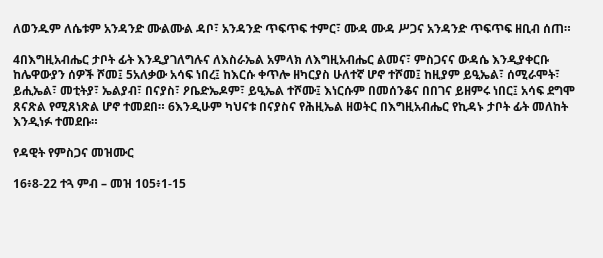ለወንዱም ለሴቱም አንዳንድ ሙልሙል ዳቦ፣ አንዳንድ ጥፍጥፍ ተምር፣ ሙዳ ሙዳ ሥጋና አንዳንድ ጥፍጥፍ ዘቢብ ሰጠ።

4በእግዚአብሔር ታቦት ፊት እንዲያገለግሉና ለእስራኤል አምላክ ለእግዚአብሔር ልመና፣ ምስጋናና ውዳሴ እንዲያቀርቡ ከሌዋውያን ሰዎች ሾመ፤ 5አለቃው አሳፍ ነበረ፤ ከእርሱ ቀጥሎ ዘካርያስ ሁለተኛ ሆኖ ተሾመ፤ ከዚያም ይዒኤል፣ ሰሚራሞት፣ ይሒኤል፣ መቲትያ፣ ኤልያብ፣ በናያስ፣ ዖቤድኤዶም፣ ይዒኤል ተሾሙ፤ እነርሱም በመሰንቆና በበገና ይዘምሩ ነበር፤ አሳፍ ደግሞ ጸናጽል የሚጸነጽል ሆኖ ተመደበ። 6እንዲሁም ካህናቱ በናያስና የሕዚኤል ዘወትር በእግዚአብሔር የኪዳኑ ታቦት ፊት መለከት እንዲነፉ ተመደቡ።

የዳዊት የምስጋና መዝሙር

16፥8-22 ተጓ ምብ – መዝ 105፥1-15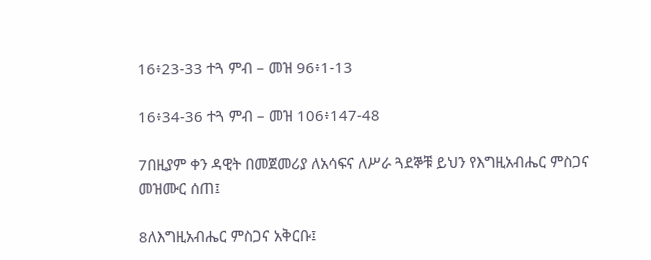16፥23-33 ተጓ ምብ – መዝ 96፥1-13

16፥34-36 ተጓ ምብ – መዝ 106፥147-48

7በዚያም ቀን ዳዊት በመጀመሪያ ለአሳፍና ለሥራ ጓደኞቹ ይህን የእግዚአብሔር ምስጋና መዝሙር ሰጠ፤

8ለእግዚአብሔር ምስጋና አቅርቡ፤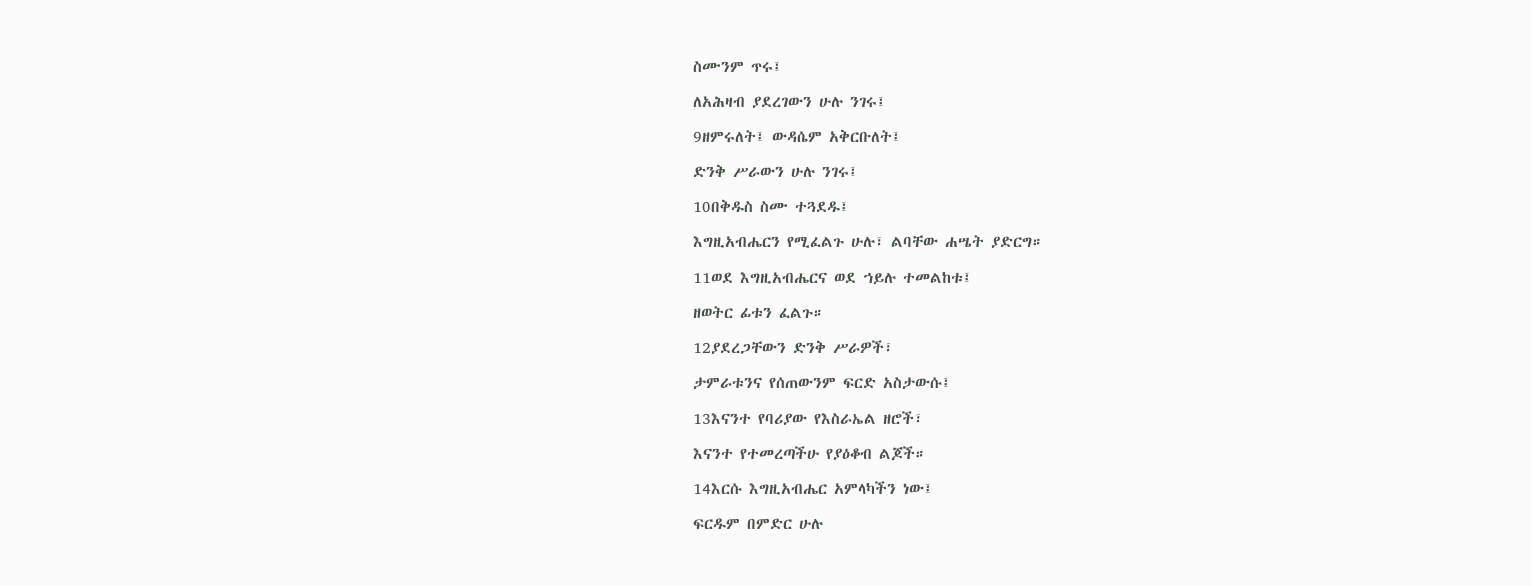ስሙንም ጥሩ፤

ለአሕዛብ ያደረገውን ሁሉ ንገሩ፤

9ዘምሩለት፤ ውዳሴም አቅርቡለት፤

ድንቅ ሥራውን ሁሉ ንገሩ፤

10በቅዱስ ስሙ ተጓደዱ፤

እግዚአብሔርን የሚፈልጉ ሁሉ፣ ልባቸው ሐሤት ያድርግ።

11ወደ እግዚአብሔርና ወደ ኀይሉ ተመልከቱ፤

ዘወትር ፊቱን ፈልጉ።

12ያደረጋቸውን ድንቅ ሥራዎች፣

ታምራቱንና የሰጠውንም ፍርድ አስታውሱ፤

13እናንተ የባሪያው የእስራኤል ዘሮች፣

እናንተ የተመረጣችሁ የያዕቆብ ልጆች።

14እርሱ እግዚአብሔር አምላካችን ነው፤

ፍርዱም በምድር ሁሉ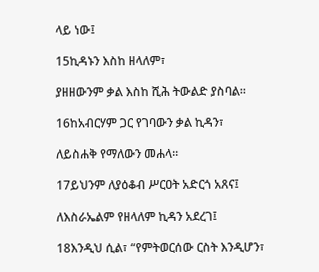ላይ ነው፤

15ኪዳኑን እስከ ዘላለም፣

ያዘዘውንም ቃል እስከ ሺሕ ትውልድ ያስባል።

16ከአብርሃም ጋር የገባውን ቃል ኪዳን፣

ለይስሐቅ የማለውን መሐላ።

17ይህንም ለያዕቆብ ሥርዐት አድርጎ አጸና፤

ለእስራኤልም የዘላለም ኪዳን አደረገ፤

18እንዲህ ሲል፣ “የምትወርሰው ርስት እንዲሆን፣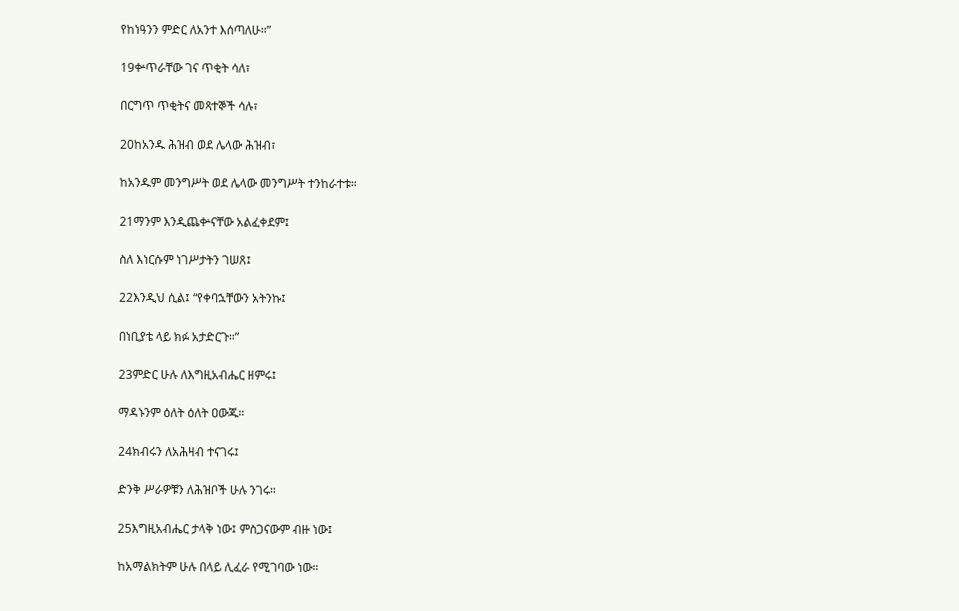የከነዓንን ምድር ለአንተ እሰጣለሁ።”

19ቍጥራቸው ገና ጥቂት ሳለ፣

በርግጥ ጥቂትና መጻተኞች ሳሉ፣

20ከአንዱ ሕዝብ ወደ ሌላው ሕዝብ፣

ከአንዱም መንግሥት ወደ ሌላው መንግሥት ተንከራተቱ።

21ማንም እንዲጨቍናቸው አልፈቀደም፤

ስለ እነርሱም ነገሥታትን ገሠጸ፤

22እንዲህ ሲል፤ “የቀባኋቸውን አትንኩ፤

በነቢያቴ ላይ ክፉ አታድርጉ።”

23ምድር ሁሉ ለእግዚአብሔር ዘምሩ፤

ማዳኑንም ዕለት ዕለት ዐውጁ።

24ክብሩን ለአሕዛብ ተናገሩ፤

ድንቅ ሥራዎቹን ለሕዝቦች ሁሉ ንገሩ።

25እግዚአብሔር ታላቅ ነው፤ ምስጋናውም ብዙ ነው፤

ከአማልክትም ሁሉ በላይ ሊፈራ የሚገባው ነው።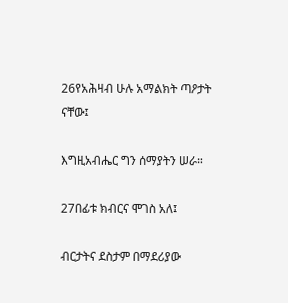26የአሕዛብ ሁሉ አማልክት ጣዖታት ናቸው፤

እግዚአብሔር ግን ሰማያትን ሠራ።

27በፊቱ ክብርና ሞገስ አለ፤

ብርታትና ደስታም በማደሪያው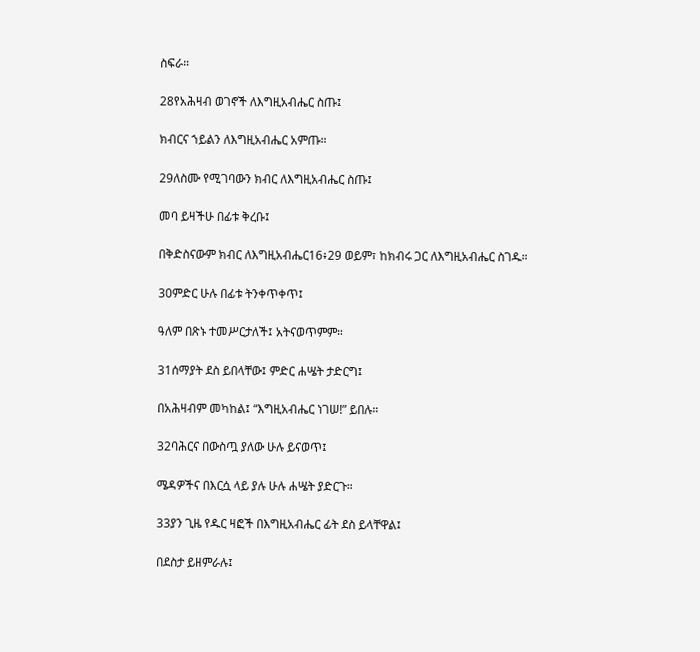ስፍራ።

28የአሕዛብ ወገኖች ለእግዚአብሔር ስጡ፤

ክብርና ኀይልን ለእግዚአብሔር አምጡ።

29ለስሙ የሚገባውን ክብር ለእግዚአብሔር ስጡ፤

መባ ይዛችሁ በፊቱ ቅረቡ፤

በቅድስናውም ክብር ለእግዚአብሔር16፥29 ወይም፣ ከክብሩ ጋር ለእግዚአብሔር ስገዱ።

30ምድር ሁሉ በፊቱ ትንቀጥቀጥ፤

ዓለም በጽኑ ተመሥርታለች፤ አትናወጥምም።

31ሰማያት ደስ ይበላቸው፤ ምድር ሐሤት ታድርግ፤

በአሕዛብም መካከል፤ “እግዚአብሔር ነገሠ!” ይበሉ።

32ባሕርና በውስጧ ያለው ሁሉ ይናወጥ፤

ሜዳዎችና በእርሷ ላይ ያሉ ሁሉ ሐሤት ያድርጉ።

33ያን ጊዜ የዱር ዛፎች በእግዚአብሔር ፊት ደስ ይላቸዋል፤

በደስታ ይዘምራሉ፤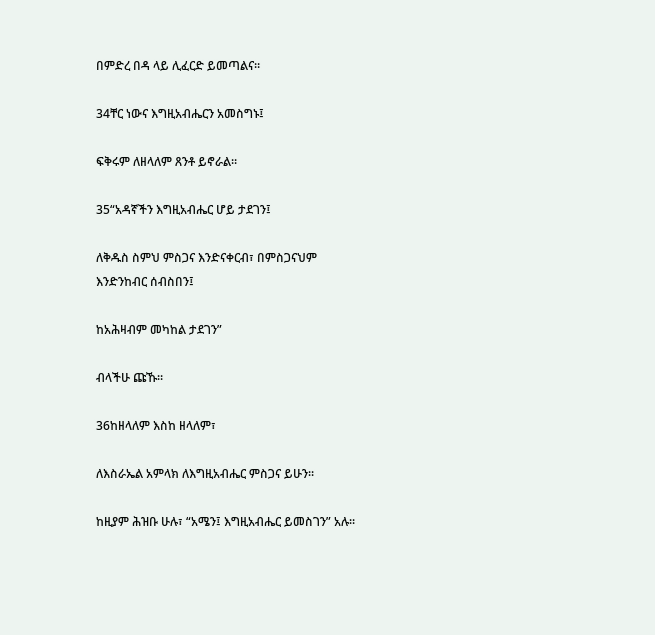በምድረ በዳ ላይ ሊፈርድ ይመጣልና።

34ቸር ነውና እግዚአብሔርን አመስግኑ፤

ፍቅሩም ለዘላለም ጸንቶ ይኖራል።

35“አዳኛችን እግዚአብሔር ሆይ ታደገን፤

ለቅዱስ ስምህ ምስጋና እንድናቀርብ፣ በምስጋናህም እንድንከብር ሰብስበን፤

ከአሕዛብም መካከል ታደገን”

ብላችሁ ጩኹ።

36ከዘላለም እስከ ዘላለም፣

ለእስራኤል አምላክ ለእግዚአብሔር ምስጋና ይሁን።

ከዚያም ሕዝቡ ሁሉ፣ “አሜን፤ እግዚአብሔር ይመስገን” አሉ።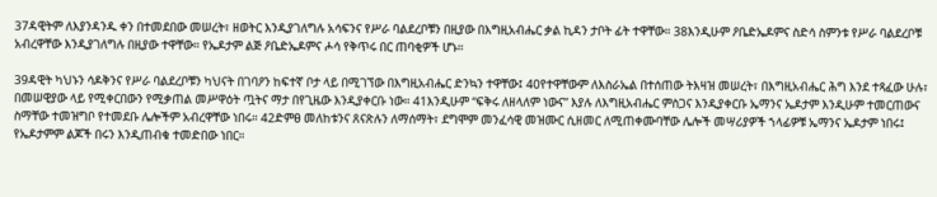37ዳዊትም ለእያንዳንዱ ቀን በተመደበው መሠረት፣ ዘወትር እንዲያገለግሉ አሳፍንና የሥራ ባልደረቦቹን በዚያው በእግዚአብሔር ቃል ኪዳን ታቦት ፊት ተዋቸው። 38እንዲሁም ዖቤድኤዶምና ስድሳ ስምንቱ የሥራ ባልደረቦቹ አብረዋቸው እንዲያገለግሉ በዚያው ተዋቸው። የኤዶታም ልጅ ዖቤድኤዶምና ሖሳ የቅጥሩ በር ጠባቂዎች ሆኑ።

39ዳዊት ካህኑን ሳዶቅንና የሥራ ባልደረቦቹን ካህናት በገባዖን ከፍተኛ ቦታ ላይ በሚገኘው በእግዚአብሔር ድንኳን ተዋቸው፤ 40የተዋቸውም ለእስራኤል በተሰጠው ትእዛዝ መሠረት፣ በእግዚአብሔር ሕግ እንደ ተጻፈው ሁሉ፣ በመሠዊያው ላይ የሚቀርበውን የሚቃጠል መሥዋዕት ጧትና ማታ በየጊዜው እንዲያቀርቡ ነው። 41እንዲሁም “ፍቅሩ ለዘላለም ነውና” እያሉ ለእግዚአብሔር ምስጋና እንዲያቀርቡ ኤማንና ኤዶታም እንዲሁም ተመርጠውና ስማቸው ተመዝግቦ የተመደቡ ሌሎችም አብረዋቸው ነበሩ። 42ድምፀ መለከቱንና ጸናጽሉን ለማሰማት፣ ደግሞም መንፈሳዊ መዝሙር ሲዘመር ለሚጠቀሙባቸው ሌሎች መሣሪያዎች ኀላፊዎቹ ኤማንና ኤዶታም ነበሩ፤ የኤዶታምም ልጆች በሩን እንዲጠብቁ ተመድበው ነበር።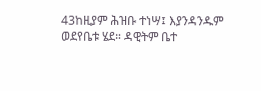43ከዚያም ሕዝቡ ተነሣ፤ እያንዳንዱም ወደየቤቱ ሄደ። ዳዊትም ቤተ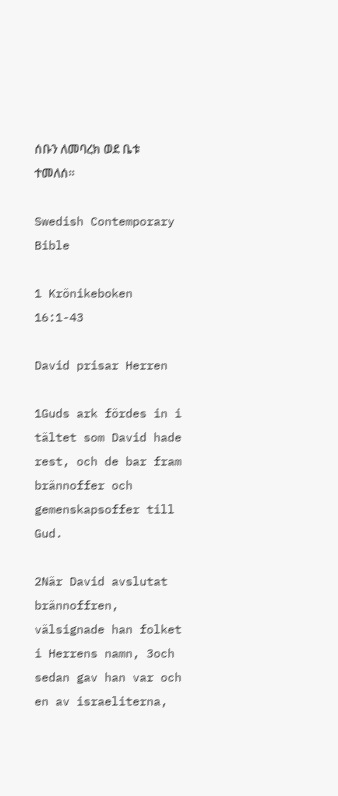ሰቡን ለመባረክ ወደ ቤቱ ተመለሰ።

Swedish Contemporary Bible

1 Krönikeboken 16:1-43

David prisar Herren

1Guds ark fördes in i tältet som David hade rest, och de bar fram brännoffer och gemenskapsoffer till Gud.

2När David avslutat brännoffren, välsignade han folket i Herrens namn, 3och sedan gav han var och en av israeliterna,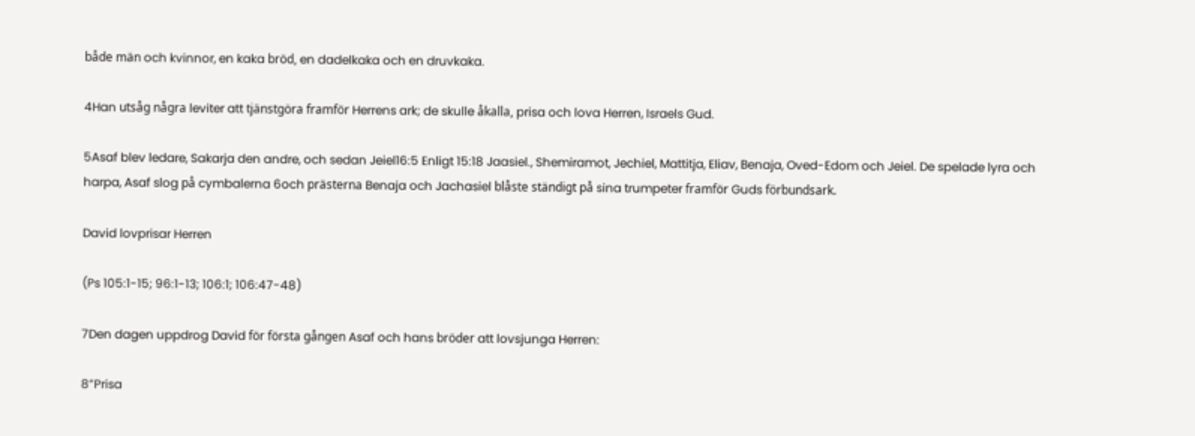både män och kvinnor, en kaka bröd, en dadelkaka och en druvkaka.

4Han utsåg några leviter att tjänstgöra framför Herrens ark; de skulle åkalla, prisa och lova Herren, Israels Gud.

5Asaf blev ledare, Sakarja den andre, och sedan Jeiel16:5 Enligt 15:18 Jaasiel., Shemiramot, Jechiel, Mattitja, Eliav, Benaja, Oved-Edom och Jeiel. De spelade lyra och harpa, Asaf slog på cymbalerna 6och prästerna Benaja och Jachasiel blåste ständigt på sina trumpeter framför Guds förbundsark.

David lovprisar Herren

(Ps 105:1-15; 96:1-13; 106:1; 106:47-48)

7Den dagen uppdrog David för första gången Asaf och hans bröder att lovsjunga Herren:

8”Prisa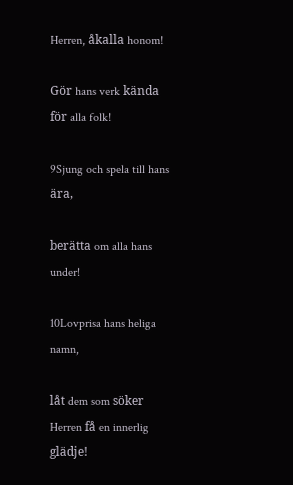Herren, åkalla honom!

Gör hans verk kända för alla folk!

9Sjung och spela till hans ära,

berätta om alla hans under!

10Lovprisa hans heliga namn,

låt dem som söker Herren få en innerlig glädje!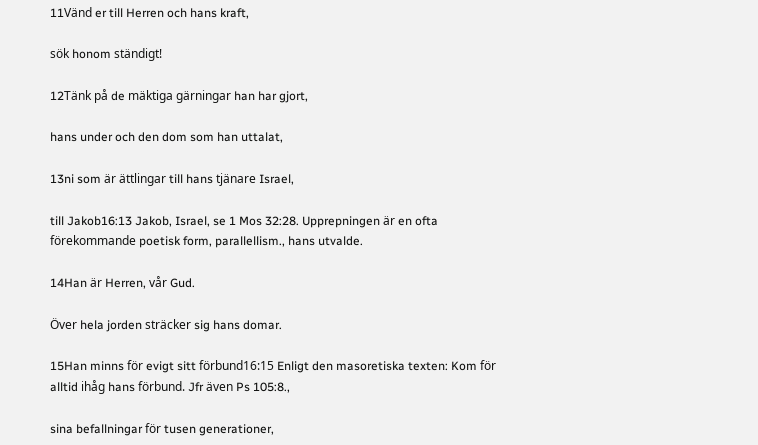11Vänd er till Herren och hans kraft,

sök honom ständigt!

12Tänk på de mäktiga gärningar han har gjort,

hans under och den dom som han uttalat,

13ni som är ättlingar till hans tjänare Israel,

till Jakob16:13 Jakob, Israel, se 1 Mos 32:28. Upprepningen är en ofta förekommande poetisk form, parallellism., hans utvalde.

14Han är Herren, vår Gud.

Över hela jorden sträcker sig hans domar.

15Han minns för evigt sitt förbund16:15 Enligt den masoretiska texten: Kom för alltid ihåg hans förbund. Jfr även Ps 105:8.,

sina befallningar för tusen generationer,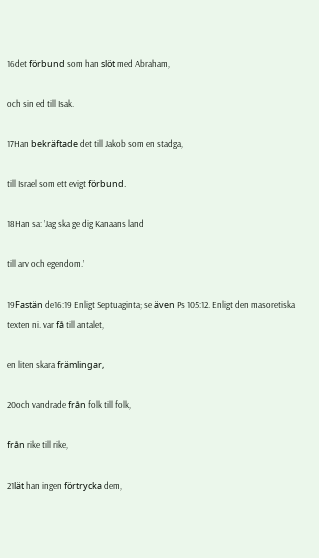16det förbund som han slöt med Abraham,

och sin ed till Isak.

17Han bekräftade det till Jakob som en stadga,

till Israel som ett evigt förbund.

18Han sa: ’Jag ska ge dig Kanaans land

till arv och egendom.’

19Fastän de16:19 Enligt Septuaginta; se även Ps 105:12. Enligt den masoretiska texten ni. var få till antalet,

en liten skara främlingar,

20och vandrade från folk till folk,

från rike till rike,

21lät han ingen förtrycka dem,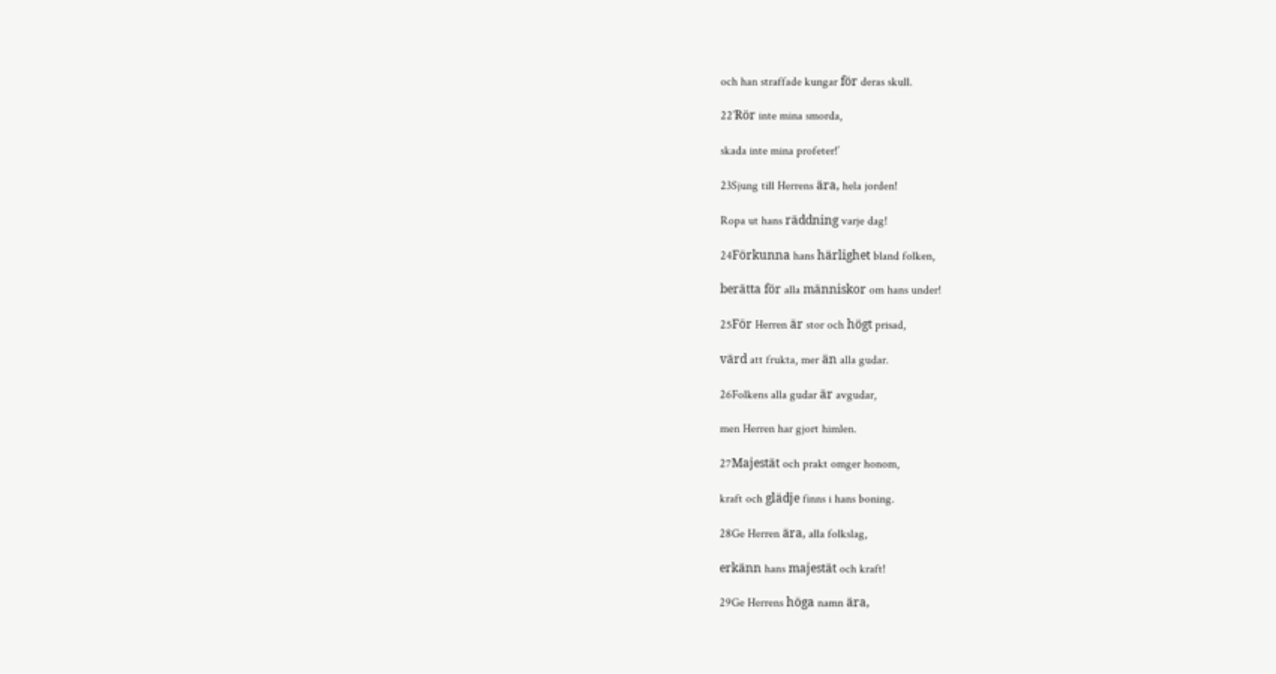och han straffade kungar för deras skull.

22’Rör inte mina smorda,

skada inte mina profeter!’

23Sjung till Herrens ära, hela jorden!

Ropa ut hans räddning varje dag!

24Förkunna hans härlighet bland folken,

berätta för alla människor om hans under!

25För Herren är stor och högt prisad,

värd att frukta, mer än alla gudar.

26Folkens alla gudar är avgudar,

men Herren har gjort himlen.

27Majestät och prakt omger honom,

kraft och glädje finns i hans boning.

28Ge Herren ära, alla folkslag,

erkänn hans majestät och kraft!

29Ge Herrens höga namn ära,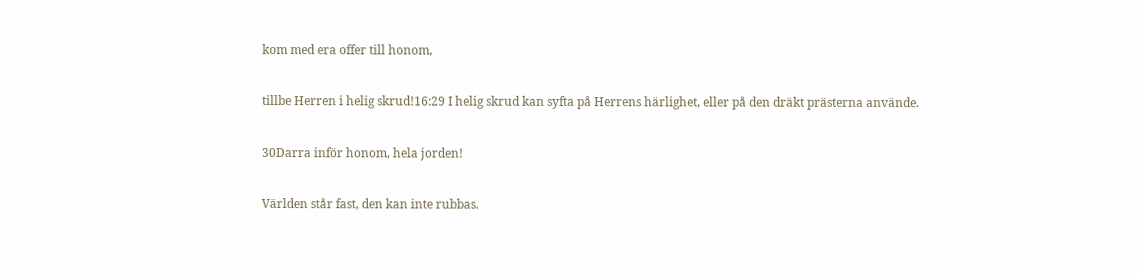kom med era offer till honom,

tillbe Herren i helig skrud!16:29 I helig skrud kan syfta på Herrens härlighet, eller på den dräkt prästerna använde.

30Darra inför honom, hela jorden!

Världen står fast, den kan inte rubbas.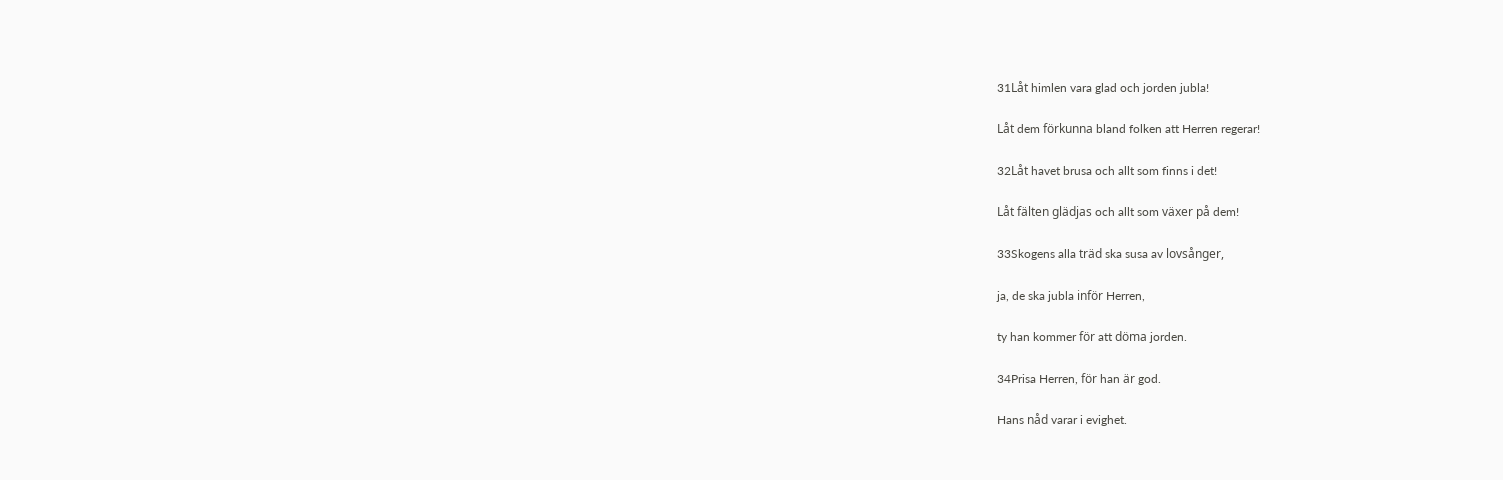31Låt himlen vara glad och jorden jubla!

Låt dem förkunna bland folken att Herren regerar!

32Låt havet brusa och allt som finns i det!

Låt fälten glädjas och allt som växer på dem!

33Skogens alla träd ska susa av lovsånger,

ja, de ska jubla inför Herren,

ty han kommer för att döma jorden.

34Prisa Herren, för han är god.

Hans nåd varar i evighet.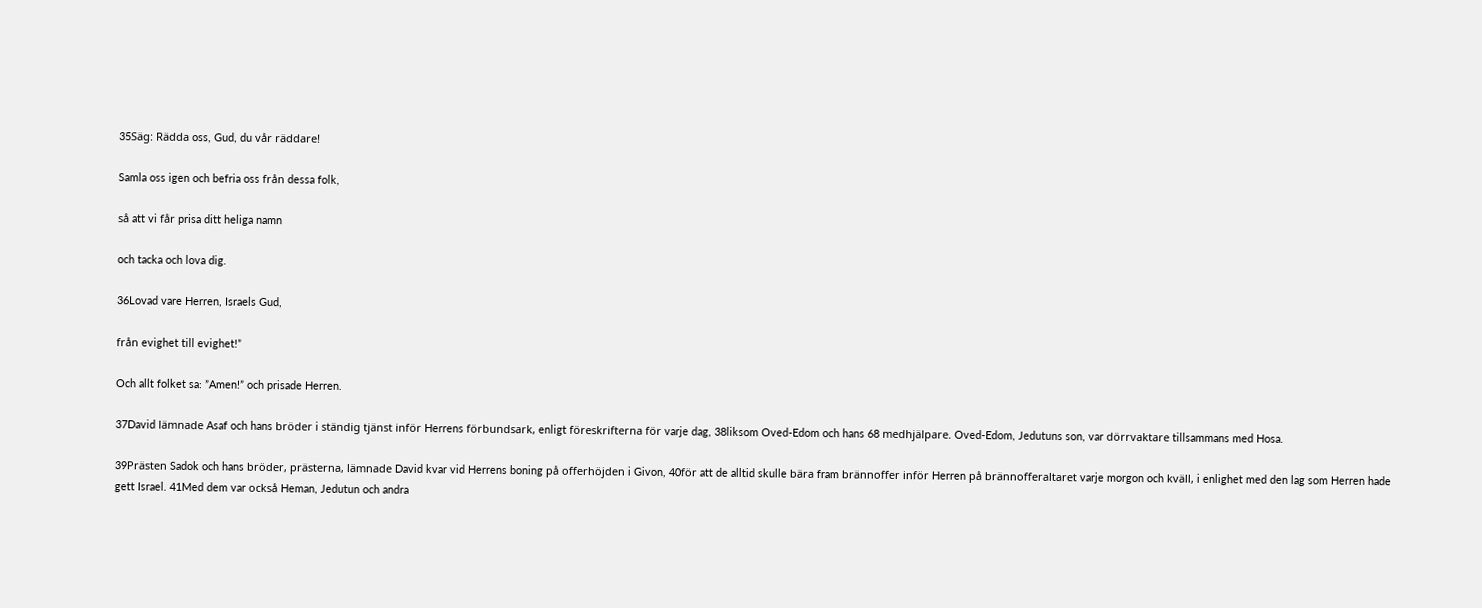35Säg: Rädda oss, Gud, du vår räddare!

Samla oss igen och befria oss från dessa folk,

så att vi får prisa ditt heliga namn

och tacka och lova dig.

36Lovad vare Herren, Israels Gud,

från evighet till evighet!”

Och allt folket sa: ”Amen!” och prisade Herren.

37David lämnade Asaf och hans bröder i ständig tjänst inför Herrens förbundsark, enligt föreskrifterna för varje dag, 38liksom Oved-Edom och hans 68 medhjälpare. Oved-Edom, Jedutuns son, var dörrvaktare tillsammans med Hosa.

39Prästen Sadok och hans bröder, prästerna, lämnade David kvar vid Herrens boning på offerhöjden i Givon, 40för att de alltid skulle bära fram brännoffer inför Herren på brännofferaltaret varje morgon och kväll, i enlighet med den lag som Herren hade gett Israel. 41Med dem var också Heman, Jedutun och andra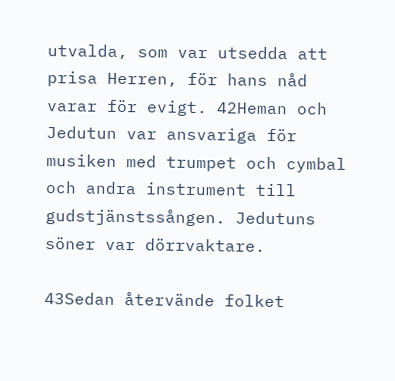utvalda, som var utsedda att prisa Herren, för hans nåd varar för evigt. 42Heman och Jedutun var ansvariga för musiken med trumpet och cymbal och andra instrument till gudstjänstssången. Jedutuns söner var dörrvaktare.

43Sedan återvände folket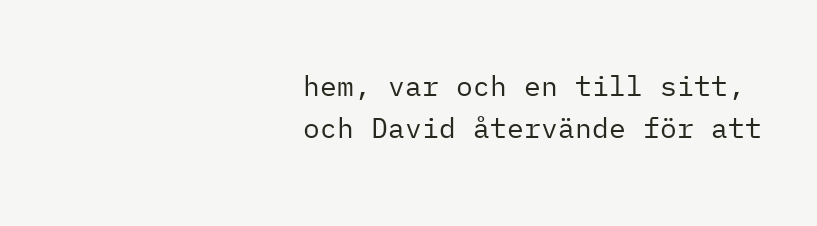hem, var och en till sitt, och David återvände för att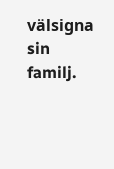välsigna sin familj.